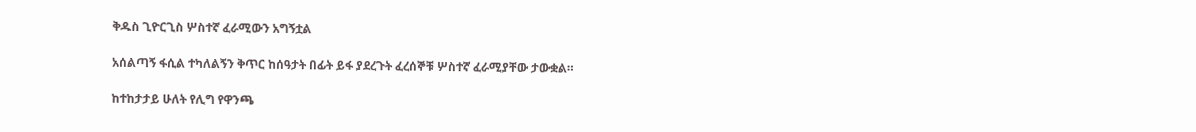ቅዱስ ጊዮርጊስ ሦስተኛ ፈራሚውን አግኝቷል

አሰልጣኝ ፋሲል ተካለልኝን ቅጥር ከሰዓታት በፊት ይፋ ያደረጉት ፈረሰኞቹ ሦስተኛ ፈራሚያቸው ታውቋል።

ከተከታታይ ሁለት የሊግ የዋንጫ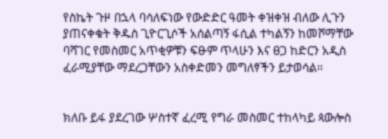የስኬት ጉዞ በኋላ ባሳለፍነው የውድድር ዓመት ቀዝቀዝ ብለው ሊጉን ያጠናቀቁት ቅዱስ ጊዮርጊሶች አሰልጣኝ ፋሲል ተካልኝን ከመሾማቸው ባሻገር የመስመር አጥቂዎቹን ፍፁም ጥላሁን እና ፀጋ ከድርን አዲስ ፈራሚያቸው ማደረጋቸውን አስቀድመን መግለፃችን ይታወሳል።


ክለቡ ይፋ ያደረገው ሦስተኛ ፈረሚ የግራ መስመር ተከላካይ ጳውሎስ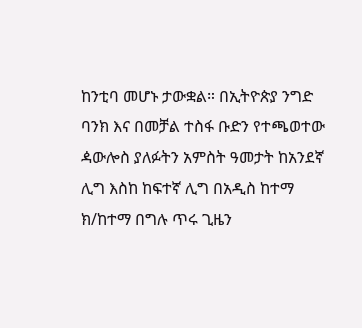ከንቲባ መሆኑ ታውቋል። በኢትዮጵያ ንግድ ባንክ እና በመቻል ተስፋ ቡድን የተጫወተው ዻውሎስ ያለፉትን አምስት ዓመታት ከአንደኛ ሊግ እስከ ከፍተኛ ሊግ በአዲስ ከተማ ክ/ከተማ በግሉ ጥሩ ጊዜን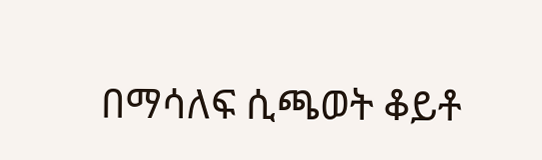በማሳለፍ ሲጫወት ቆይቶ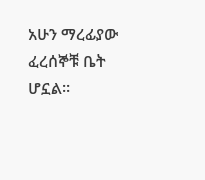አሁን ማረፊያው ፈረሰኞቹ ቤት ሆኗል።